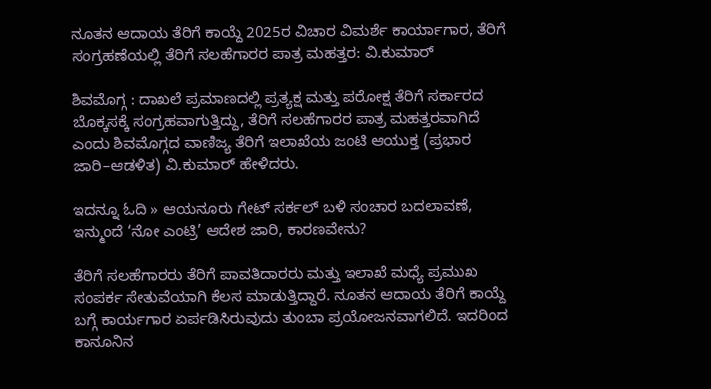ನೂತನ ಆದಾಯ ತೆರಿಗೆ ಕಾಯ್ದೆ 2025ರ ವಿಚಾರ ವಿಮರ್ಶೆ ಕಾರ್ಯಾಗಾರ, ತೆರಿಗೆ ಸಂಗ್ರಹಣೆಯಲ್ಲಿ ತೆರಿಗೆ ಸಲಹೆಗಾರರ ಪಾತ್ರ ಮಹತ್ತರ: ವಿ.ಕುಮಾರ್

ಶಿವಮೊಗ್ಗ : ದಾಖಲೆ ಪ್ರಮಾಣದಲ್ಲಿ ಪ್ರತ್ಯಕ್ಷ ಮತ್ತು ಪರೋಕ್ಷ ತೆರಿಗೆ ಸರ್ಕಾರದ ಬೊಕ್ಕಸಕ್ಕೆ ಸಂಗ್ರಹವಾಗುತ್ತಿದ್ದು, ತೆರಿಗೆ ಸಲಹೆಗಾರರ ಪಾತ್ರ ಮಹತ್ತರವಾಗಿದೆ ಎಂದು ಶಿವಮೊಗ್ಗದ ವಾಣಿಜ್ಯ ತೆರಿಗೆ ಇಲಾಖೆಯ ಜಂಟಿ ಆಯುಕ್ತ (ಪ್ರಭಾರ ಜಾರಿ–ಆಡಳಿತ) ವಿ.ಕುಮಾರ್ ಹೇಳಿದರು.

ಇದನ್ನೂ ಓದಿ » ಆಯನೂರು ಗೇಟ್ ಸರ್ಕಲ್ ಬಳಿ ಸಂಚಾರ ಬದಲಾವಣೆ, ಇನ್ಮುಂದೆ ‘ನೋ ಎಂಟ್ರಿ’ ಆದೇಶ ಜಾರಿ, ಕಾರಣವೇನು?

ತೆರಿಗೆ ಸಲಹೆಗಾರರು ತೆರಿಗೆ ಪಾವತಿದಾರರು ಮತ್ತು ಇಲಾಖೆ ಮಧ್ಯೆ ಪ್ರಮುಖ ಸಂಪರ್ಕ ಸೇತುವೆಯಾಗಿ ಕೆಲಸ ಮಾಡುತ್ತಿದ್ದಾರೆ. ನೂತನ ಆದಾಯ ತೆರಿಗೆ ಕಾಯ್ದೆ ಬಗ್ಗೆ ಕಾರ್ಯಗಾರ ಏರ್ಪಡಿಸಿರುವುದು ತುಂಬಾ ಪ್ರಯೋಜನವಾಗಲಿದೆ. ಇದರಿಂದ ಕಾನೂನಿನ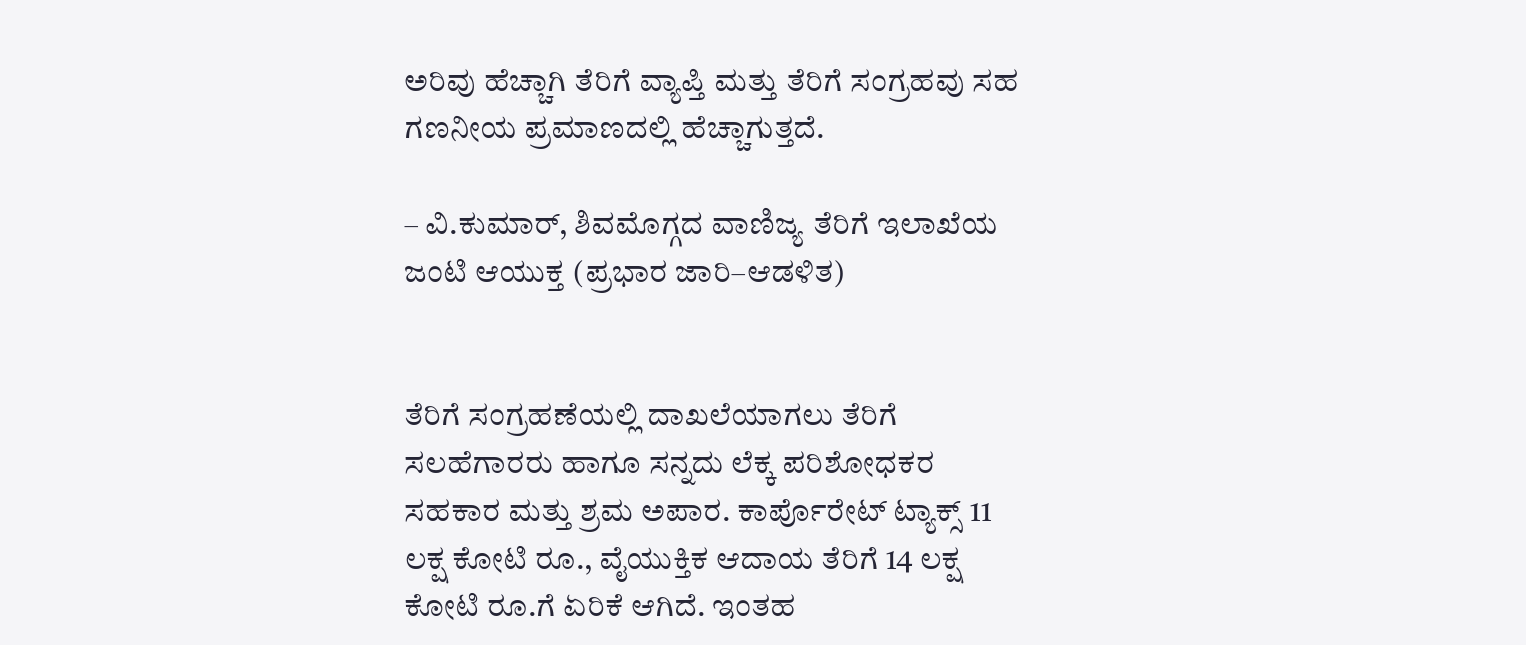ಅರಿವು ಹೆಚ್ಚಾಗಿ ತೆರಿಗೆ ವ್ಯಾಪ್ತಿ ಮತ್ತು ತೆರಿಗೆ ಸಂಗ್ರಹವು ಸಹ ಗಣನೀಯ ಪ್ರಮಾಣದಲ್ಲಿ ಹೆಚ್ಚಾಗುತ್ತದೆ.

– ವಿ.ಕುಮಾರ್, ಶಿವಮೊಗ್ಗದ ವಾಣಿಜ್ಯ ತೆರಿಗೆ ಇಲಾಖೆಯ ಜಂಟಿ ಆಯುಕ್ತ (ಪ್ರಭಾರ ಜಾರಿ–ಆಡಳಿತ)


ತೆರಿಗೆ ಸಂಗ್ರಹಣೆಯಲ್ಲಿ ದಾಖಲೆಯಾಗಲು ತೆರಿಗೆ ಸಲಹೆಗಾರರು ಹಾಗೂ ಸನ್ನದು ಲೆಕ್ಕ ಪರಿಶೋಧಕರ ಸಹಕಾರ ಮತ್ತು ಶ್ರಮ ಅಪಾರ. ಕಾರ್ಪೊರೇಟ್ ಟ್ಯಾಕ್ಸ್ 11 ಲಕ್ಷ ಕೋಟಿ ರೂ., ವೈಯುಕ್ತಿಕ ಆದಾಯ ತೆರಿಗೆ 14 ಲಕ್ಷ ಕೋಟಿ ರೂ.ಗೆ ಏರಿಕೆ ಆಗಿದೆ. ಇಂತಹ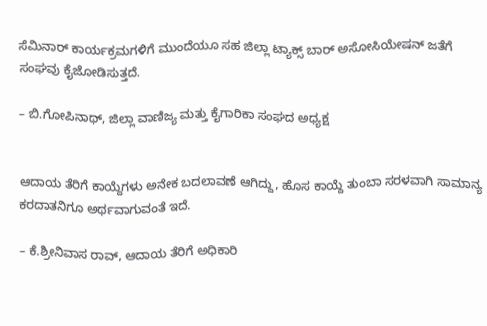ಸೆಮಿನಾರ್ ಕಾರ್ಯಕ್ರಮಗಳಿಗೆ ಮುಂದೆಯೂ ಸಹ ಜಿಲ್ಲಾ ಟ್ಯಾಕ್ಸ್ ಬಾರ್ ಅಸೋಸಿಯೇಷನ್ ಜತೆಗೆ ಸಂಘವು ಕೈಜೋಡಿಸುತ್ತದೆ.

– ಬಿ.ಗೋಪಿನಾಥ್, ಜಿಲ್ಲಾ ವಾಣಿಜ್ಯ ಮತ್ತು ಕೈಗಾರಿಕಾ ಸಂಘದ ಅಧ್ಯಕ್ಷ


ಆದಾಯ ತೆರಿಗೆ ಕಾಯ್ದೆಗಳು ಅನೇಕ ಬದಲಾವಣೆ ಆಗಿದ್ದು, ಹೊಸ ಕಾಯ್ದೆ ತುಂಬಾ ಸರಳವಾಗಿ ಸಾಮಾನ್ಯ ಕರದಾತನಿಗೂ ಅರ್ಥವಾಗುವಂತೆ ಇದೆ.

– ಕೆ.ಶ್ರೀನಿವಾಸ ರಾವ್, ಆದಾಯ ತೆರಿಗೆ ಅಧಿಕಾರಿ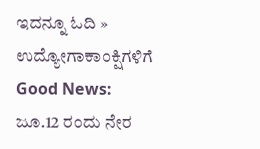ಇದನ್ನೂ ಓದಿ » ಉದ್ಯೋಗಾಕಾಂಕ್ಷಿಗಳಿಗೆ Good News: ಜೂ.12 ರಂದು ನೇರ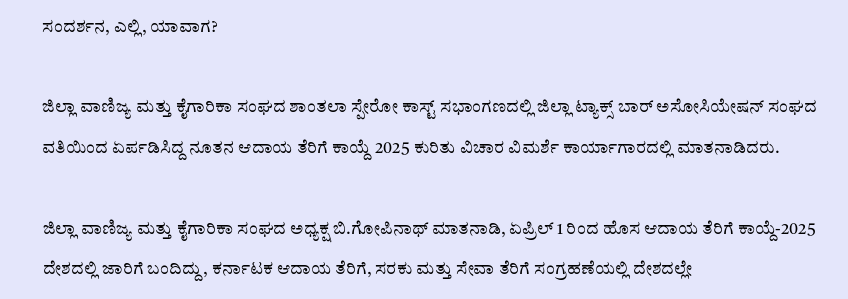ಸಂದರ್ಶನ, ಎಲ್ಲಿ, ಯಾವಾಗ?

ಜಿಲ್ಲಾ ವಾಣಿಜ್ಯ ಮತ್ತು ಕೈಗಾರಿಕಾ ಸಂಘದ ಶಾಂತಲಾ ಸ್ಪೇರೋ ಕಾಸ್ಟ್ ಸಭಾಂಗಣದಲ್ಲಿ ಜಿಲ್ಲಾ ಟ್ಯಾಕ್ಸ್ ಬಾರ್ ಅಸೋಸಿಯೇಷನ್ ಸಂಘದ ವತಿಯಿಂದ ಏರ್ಪಡಿಸಿದ್ದ ನೂತನ ಆದಾಯ ತೆರಿಗೆ ಕಾಯ್ದೆ 2025 ಕುರಿತು ವಿಚಾರ ವಿಮರ್ಶೆ ಕಾರ್ಯಾಗಾರದಲ್ಲಿ ಮಾತನಾಡಿದರು.

ಜಿಲ್ಲಾ ವಾಣಿಜ್ಯ ಮತ್ತು ಕೈಗಾರಿಕಾ ಸಂಘದ ಅಧ್ಯಕ್ಷ ಬಿ.ಗೋಪಿನಾಥ್ ಮಾತನಾಡಿ, ಏಪ್ರಿಲ್ 1 ರಿಂದ ಹೊಸ ಆದಾಯ ತೆರಿಗೆ ಕಾಯ್ದೆ-2025 ದೇಶದಲ್ಲಿ ಜಾರಿಗೆ ಬಂದಿದ್ದು, ಕರ್ನಾಟಕ ಆದಾಯ ತೆರಿಗೆ, ಸರಕು ಮತ್ತು ಸೇವಾ ತೆರಿಗೆ ಸಂಗ್ರಹಣೆಯಲ್ಲಿ ದೇಶದಲ್ಲೇ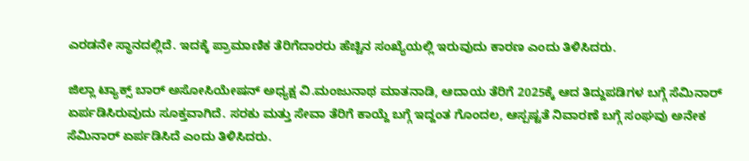ಎರಡನೇ ಸ್ಥಾನದಲ್ಲಿದೆ. ಇದಕ್ಕೆ ಪ್ರಾಮಾಣಿಕ ತೆರಿಗೆದಾರರು ಹೆಚ್ಚಿನ ಸಂಖ್ಯೆಯಲ್ಲಿ ಇರುವುದು ಕಾರಣ ಎಂದು ತಿಳಿಸಿದರು.

ಜಿಲ್ಲಾ ಟ್ಯಾಕ್ಸ್ ಬಾರ್ ಅಸೋಸಿಯೇಷನ್ ಅಧ್ಯಕ್ಷ ವಿ.ಮಂಜುನಾಥ ಮಾತನಾಡಿ, ಆದಾಯ ತೆರಿಗೆ 2025ಕ್ಕೆ ಆದ ತಿದ್ದುಪಡಿಗಳ ಬಗ್ಗೆ ಸೆಮಿನಾರ್ ಏರ್ಪಡಿಸಿರುವುದು ಸೂಕ್ತವಾಗಿದೆ. ಸರಕು ಮತ್ತು ಸೇವಾ ತೆರಿಗೆ ಕಾಯ್ದೆ ಬಗ್ಗೆ ಇದ್ದಂತ ಗೊಂದಲ, ಆಸ್ಪಷ್ಟತೆ ನಿವಾರಣೆ ಬಗ್ಗೆ ಸಂಘವು ಅನೇಕ ಸೆಮಿನಾರ್ ಏರ್ಪಡಿಸಿದೆ ಎಂದು ತಿಳಿಸಿದರು.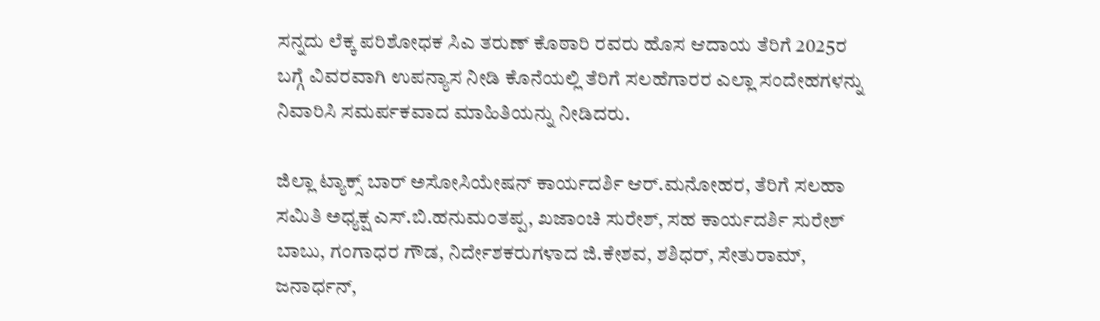ಸನ್ನದು ಲೆಕ್ಕ ಪರಿಶೋಧಕ ಸಿಎ ತರುಣ್ ಕೊಠಾರಿ ರವರು ಹೊಸ ಆದಾಯ ತೆರಿಗೆ 2025ರ ಬಗ್ಗೆ ವಿವರವಾಗಿ ಉಪನ್ಯಾಸ ನೀಡಿ ಕೊನೆಯಲ್ಲಿ ತೆರಿಗೆ ಸಲಹೆಗಾರರ ಎಲ್ಲಾ ಸಂದೇಹಗಳನ್ನು ನಿವಾರಿಸಿ ಸಮರ್ಪಕವಾದ ಮಾಹಿತಿಯನ್ನು ನೀಡಿದರು.

ಜಿಲ್ಲಾ ಟ್ಯಾಕ್ಸ್ ಬಾರ್ ಅಸೋಸಿಯೇಷನ್ ಕಾರ್ಯದರ್ಶಿ ಆರ್.ಮನೋಹರ, ತೆರಿಗೆ ಸಲಹಾ ಸಮಿತಿ ಅಧ್ಯಕ್ಷ ಎಸ್.ಬಿ.ಹನುಮಂತಪ್ಪ, ಖಜಾಂಚಿ ಸುರೇಶ್, ಸಹ ಕಾರ್ಯದರ್ಶಿ ಸುರೇಶ್ ಬಾಬು, ಗಂಗಾಧರ ಗೌಡ, ನಿರ್ದೇಶಕರುಗಳಾದ ಜಿ.ಕೇಶವ, ಶಶಿಧರ್, ಸೇತುರಾಮ್, ಜನಾರ್ಧನ್,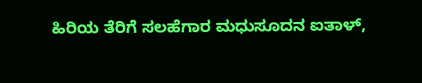ಹಿರಿಯ ತೆರಿಗೆ ಸಲಹೆಗಾರ ಮಧುಸೂದನ ಐತಾಳ್,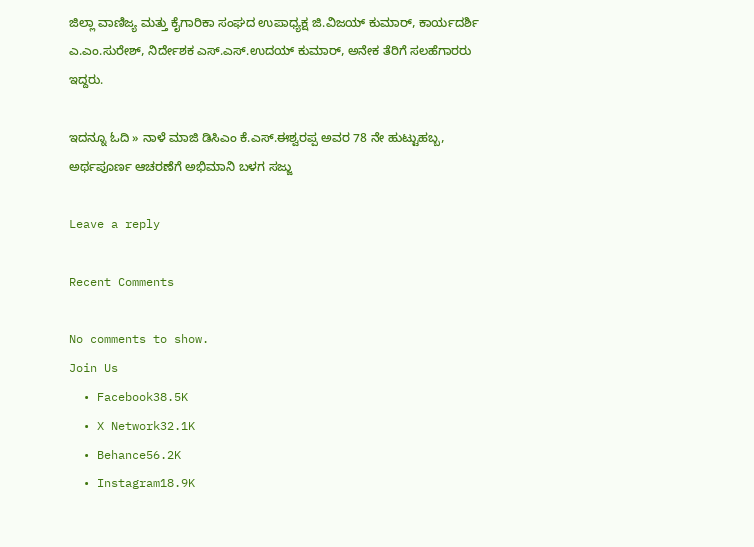ಜಿಲ್ಲಾ ವಾಣಿಜ್ಯ ಮತ್ತು ಕೈಗಾರಿಕಾ ಸಂಘದ ಉಪಾಧ್ಯಕ್ಷ ಜಿ.ವಿಜಯ್ ಕುಮಾರ್, ಕಾರ್ಯದರ್ಶಿ ಎ.ಎಂ.ಸುರೇಶ್, ನಿರ್ದೇಶಕ ಎಸ್.ಎಸ್.ಉದಯ್ ಕುಮಾರ್, ಅನೇಕ ತೆರಿಗೆ ಸಲಹೆಗಾರರು ಇದ್ದರು.

ಇದನ್ನೂ ಓದಿ » ನಾಳೆ ಮಾಜಿ ಡಿಸಿಎಂ ಕೆ.ಎಸ್.ಈಶ್ವರಪ್ಪ ಅವರ 78 ನೇ ಹುಟ್ಟುಹಬ್ಬ, ಅರ್ಥಪೂರ್ಣ ಆಚರಣೆಗೆ ಅಭಿಮಾನಿ ಬಳಗ ಸಜ್ಜು

Leave a reply

Recent Comments

No comments to show.
Join Us
  • Facebook38.5K
  • X Network32.1K
  • Behance56.2K
  • Instagram18.9K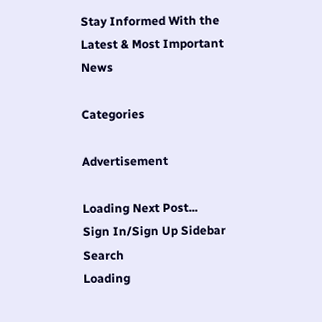Stay Informed With the Latest & Most Important News

Categories

Advertisement

Loading Next Post...
Sign In/Sign Up Sidebar Search
Loading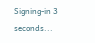Signing-in 3 seconds...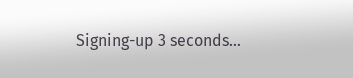Signing-up 3 seconds...